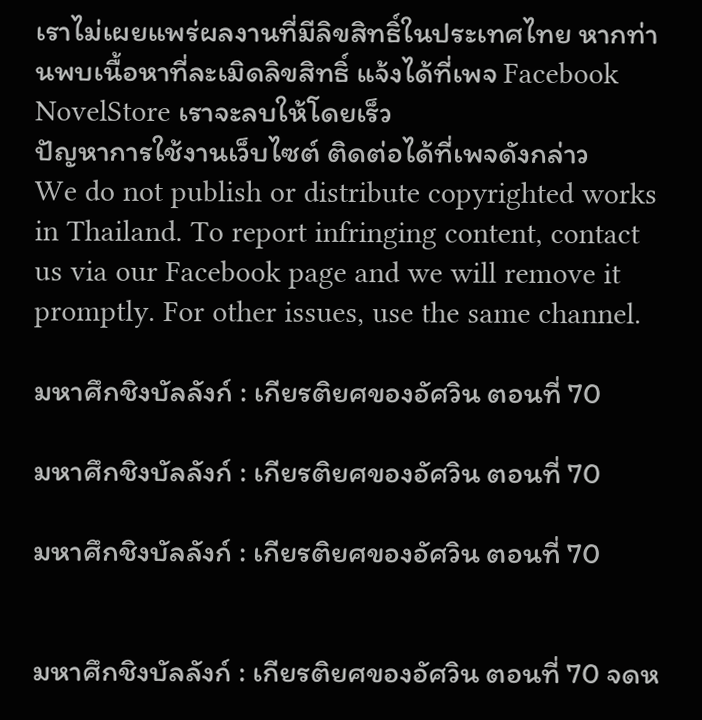เราไม่เผยแพร่ผลงานที่มีลิขสิทธิ์ในประเทศไทย หากท่านพบเนื้อหาที่ละเมิดลิขสิทธิ์ แจ้งได้ที่เพจ Facebook NovelStore เราจะลบให้โดยเร็ว
ปัญหาการใช้งานเว็บไซต์ ติดต่อได้ที่เพจดังกล่าว
We do not publish or distribute copyrighted works in Thailand. To report infringing content, contact us via our Facebook page and we will remove it promptly. For other issues, use the same channel.

มหาศึกชิงบัลลังก์ : เกียรติยศของอัศวิน ตอนที่ 70

มหาศึกชิงบัลลังก์ : เกียรติยศของอัศวิน ตอนที่ 70

มหาศึกชิงบัลลังก์ : เกียรติยศของอัศวิน ตอนที่ 70


มหาศึกชิงบัลลังก์ : เกียรติยศของอัศวิน ตอนที่ 70 จดห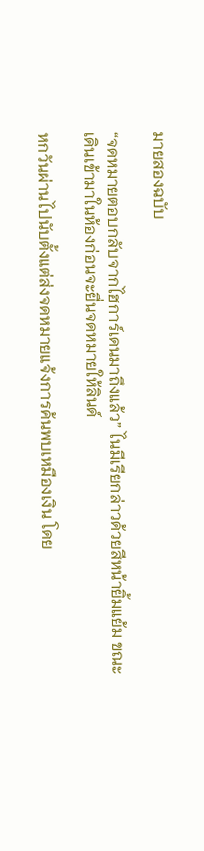มายสองฉบับ

“จดหมายตอบกลับจากไฮการ์เดนมาถึงแล้ว” ไนมีเรียกล่าวด้วยสีหน้ายิ้มแย้ม ขณะเดินเข้ามาในห้องก่อนจะยื่นจดหมายให้ลินด์

หกวันผ่านไปนับตั้งแต่ส่งจดหมายแจ้งการค้นพบเหมืองเงิน โดย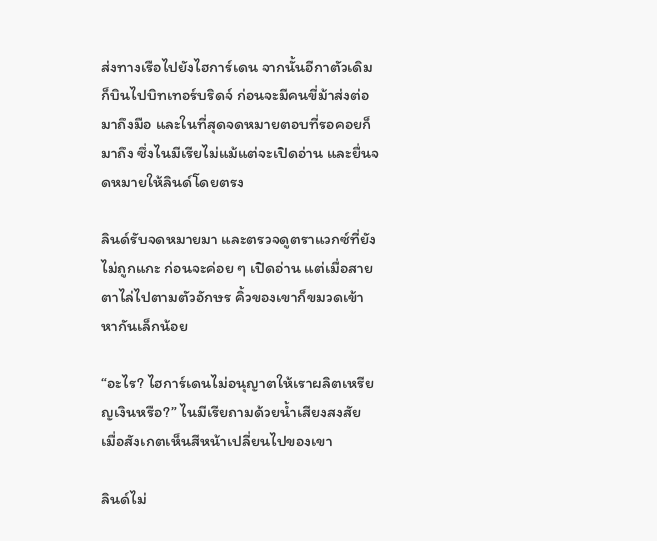ส่งทางเรือไปยังไฮการ์เดน จากนั้นอีกาตัวเดิมก็บินไปบิทเทอร์บริดจ์ ก่อนจะมีคนขี่ม้าส่งต่อมาถึงมือ และในที่สุดจดหมายตอบที่รอคอยก็มาถึง ซึ่งไนมีเรียไม่แม้แต่จะเปิดอ่าน และยื่นจดหมายให้ลินด์โดยตรง

ลินด์รับจดหมายมา และตรวจดูตราแวกซ์ที่ยังไม่ถูกแกะ ก่อนจะค่อย ๆ เปิดอ่าน แต่เมื่อสายตาไล่ไปตามตัวอักษร คิ้วของเขาก็ขมวดเข้าหากันเล็กน้อย

“อะไร? ไฮการ์เดนไม่อนุญาตให้เราผลิตเหรียญเงินหรือ?” ไนมีเรียถามด้วยน้ำเสียงสงสัย เมื่อสังเกตเห็นสีหน้าเปลี่ยนไปของเขา

ลินด์ไม่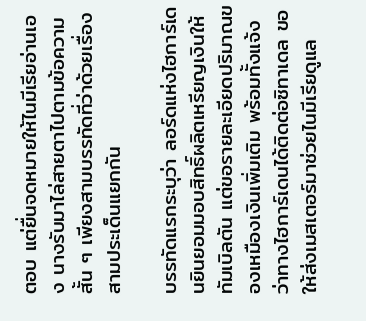ตอบ แต่ยื่นจดหมายให้ไนมีเรียอ่านเอง นางรับมาไล่สายตาไปตามข้อความสั้น ๆ เพียงสามบรรทัดที่ว่าด้วยเรื่องสามประเด็นแยกกัน

บรรทัดแรกระบุว่า ลอร์ดแห่งไฮการ์เดนยินยอมมอบสิทธิ์ผลิตเหรียญเงินให้ทัมเบิลตัน แต่ขอรายละเอียดปริมาณของเหมืองเงินเพิ่มเติม พร้อมทั้งแจ้งว่าทางไฮการ์เดนได้ติดต่อซิทาเดล ขอให้ส่งเมสเตอร์มาช่วยไนมีเรียดูแล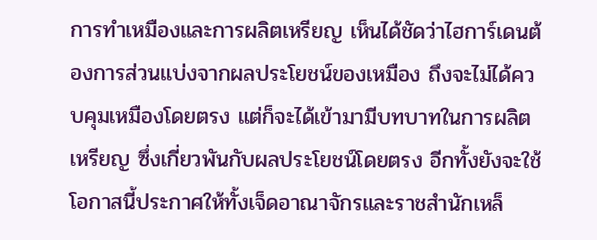การทำเหมืองและการผลิตเหรียญ เห็นได้ชัดว่าไฮการ์เดนต้องการส่วนแบ่งจากผลประโยชน์ของเหมือง ถึงจะไม่ได้ควบคุมเหมืองโดยตรง แต่ก็จะได้เข้ามามีบทบาทในการผลิตเหรียญ ซึ่งเกี่ยวพันกับผลประโยชน์โดยตรง อีกทั้งยังจะใช้โอกาสนี้ประกาศให้ทั้งเจ็ดอาณาจักรและราชสำนักเหล็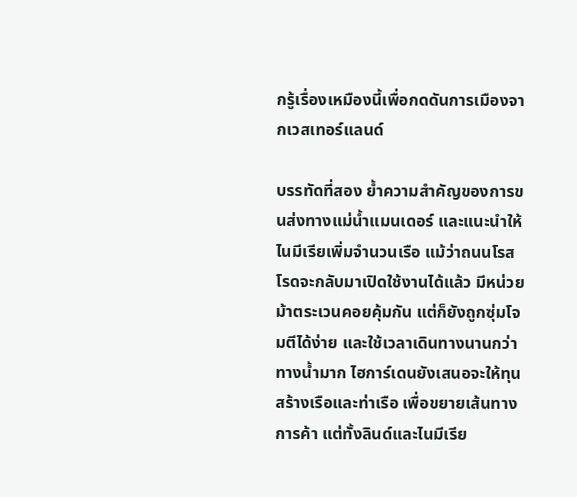กรู้เรื่องเหมืองนี้เพื่อกดดันการเมืองจากเวสเทอร์แลนด์

บรรทัดที่สอง ย้ำความสำคัญของการขนส่งทางแม่น้ำแมนเดอร์ และแนะนำให้ไนมีเรียเพิ่มจำนวนเรือ แม้ว่าถนนโรสโรดจะกลับมาเปิดใช้งานได้แล้ว มีหน่วยม้าตระเวนคอยคุ้มกัน แต่ก็ยังถูกซุ่มโจมตีได้ง่าย และใช้เวลาเดินทางนานกว่าทางน้ำมาก ไฮการ์เดนยังเสนอจะให้ทุนสร้างเรือและท่าเรือ เพื่อขยายเส้นทางการค้า แต่ทั้งลินด์และไนมีเรีย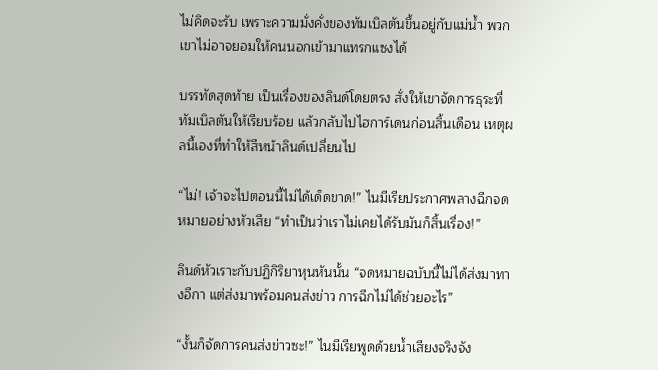ไม่คิดจะรับ เพราะความมั่งคั่งของทัมเบิลตันขึ้นอยู่กับแม่น้ำ พวกเขาไม่อาจยอมให้คนนอกเข้ามาแทรกแซงได้

บรรทัดสุดท้าย เป็นเรื่องของลินด์โดยตรง สั่งให้เขาจัดการธุระที่ทัมเบิลตันให้เรียบร้อย แล้วกลับไปไฮการ์เดนก่อนสิ้นเดือน เหตุผลนี้เองที่ทำให้สีหน้าลินด์เปลี่ยนไป

“ไม่! เจ้าจะไปตอนนี้ไม่ได้เด็ดขาด!” ไนมีเรียประกาศพลางฉีกจดหมายอย่างหัวเสีย “ทำเป็นว่าเราไม่เคยได้รับมันก็สิ้นเรื่อง!”

ลินด์หัวเราะกับปฏิกิริยาหุนหันนั้น “จดหมายฉบับนี้ไม่ได้ส่งมาทางอีกา แต่ส่งมาพร้อมคนส่งข่าว การฉีกไม่ได้ช่วยอะไร”

“งั้นก็จัดการคนส่งข่าวซะ!” ไนมีเรียพูดด้วยน้ำเสียงจริงจัง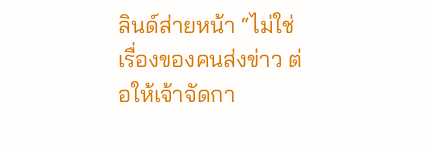ลินด์ส่ายหน้า “ไม่ใช่เรื่องของคนส่งข่าว ต่อให้เจ้าจัดกา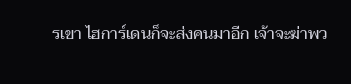รเขา ไฮการ์เดนก็จะส่งคนมาอีก เจ้าจะฆ่าพว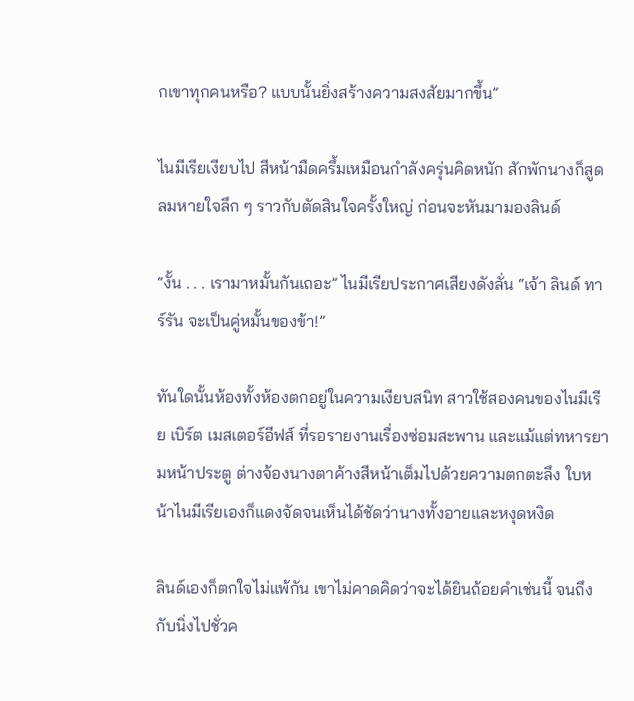กเขาทุกคนหรือ? แบบนั้นยิ่งสร้างความสงสัยมากขึ้น”

ไนมีเรียเงียบไป สีหน้ามืดครึ้มเหมือนกำลังครุ่นคิดหนัก สักพักนางก็สูดลมหายใจลึก ๆ ราวกับตัดสินใจครั้งใหญ่ ก่อนจะหันมามองลินด์

“งั้น . . . เรามาหมั้นกันเถอะ” ไนมีเรียประกาศเสียงดังลั่น “เจ้า ลินด์ ทาร์รัน จะเป็นคู่หมั้นของข้า!”

ทันใดนั้นห้องทั้งห้องตกอยู่ในความเงียบสนิท สาวใช้สองคนของไนมีเรีย เบิร์ต เมสเตอร์อีฟส์ ที่รอรายงานเรื่องซ่อมสะพาน และแม้แต่ทหารยามหน้าประตู ต่างจ้องนางตาค้างสีหน้าเต็มไปด้วยความตกตะลึง ใบหน้าไนมีเรียเองก็แดงจัดจนเห็นได้ชัดว่านางทั้งอายและหงุดหงิด

ลินด์เองก็ตกใจไม่แพ้กัน เขาไม่คาดคิดว่าจะได้ยินถ้อยคำเช่นนี้ จนถึงกับนิ่งไปชั่วค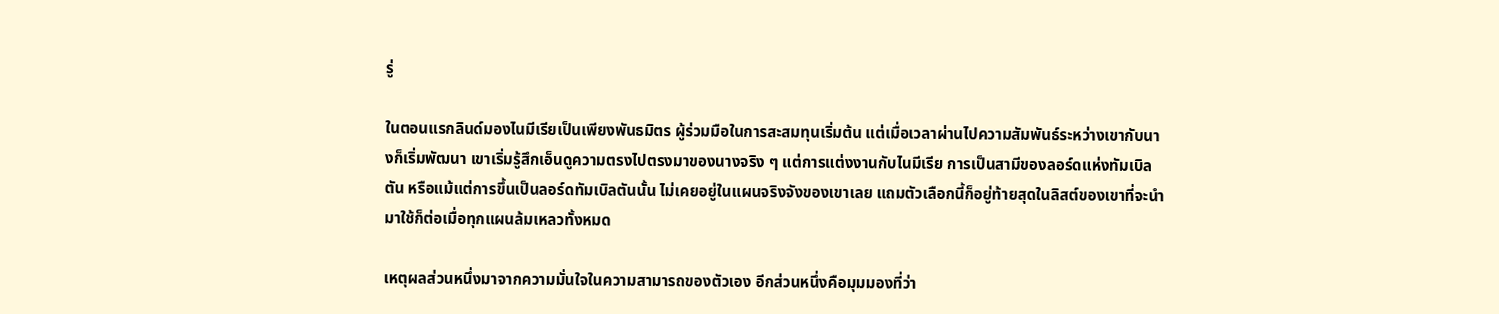รู่

ในตอนแรกลินด์มองไนมีเรียเป็นเพียงพันธมิตร ผู้ร่วมมือในการสะสมทุนเริ่มต้น แต่เมื่อเวลาผ่านไปความสัมพันธ์ระหว่างเขากับนางก็เริ่มพัฒนา เขาเริ่มรู้สึกเอ็นดูความตรงไปตรงมาของนางจริง ๆ แต่การแต่งงานกับไนมีเรีย การเป็นสามีของลอร์ดแห่งทัมเบิลตัน หรือแม้แต่การขึ้นเป็นลอร์ดทัมเบิลตันนั้น ไม่เคยอยู่ในแผนจริงจังของเขาเลย แถมตัวเลือกนี้ก็อยู่ท้ายสุดในลิสต์ของเขาที่จะนำมาใช้ก็ต่อเมื่อทุกแผนล้มเหลวทั้งหมด

เหตุผลส่วนหนึ่งมาจากความมั่นใจในความสามารถของตัวเอง อีกส่วนหนึ่งคือมุมมองที่ว่า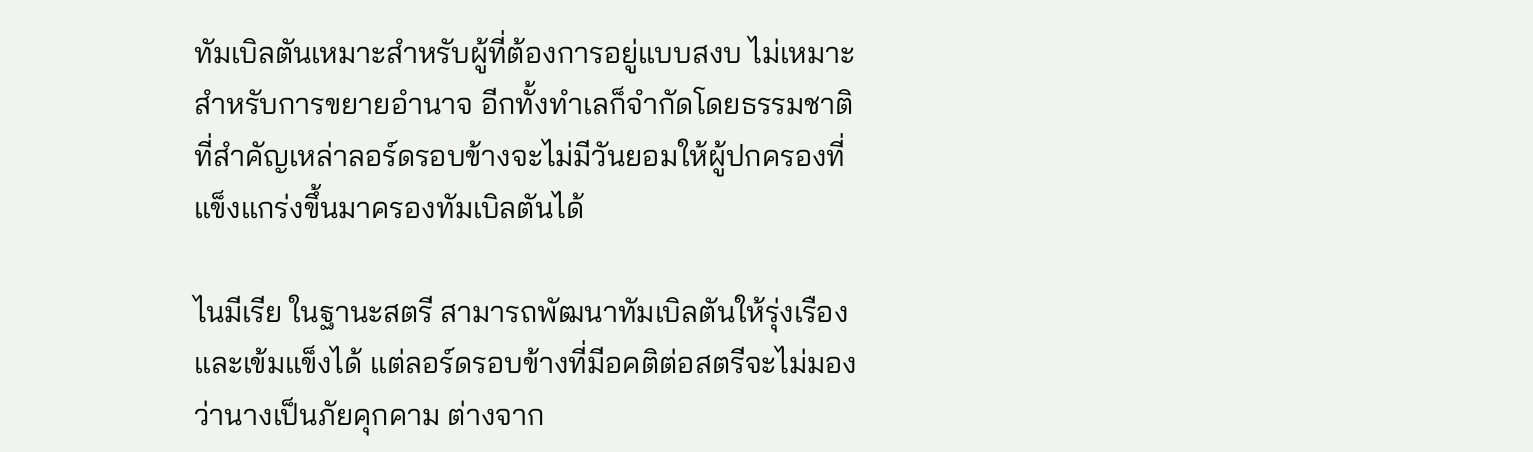ทัมเบิลตันเหมาะสำหรับผู้ที่ต้องการอยู่แบบสงบ ไม่เหมาะสำหรับการขยายอำนาจ อีกทั้งทำเลก็จำกัดโดยธรรมชาติ ที่สำคัญเหล่าลอร์ดรอบข้างจะไม่มีวันยอมให้ผู้ปกครองที่แข็งแกร่งขึ้นมาครองทัมเบิลตันได้

ไนมีเรีย ในฐานะสตรี สามารถพัฒนาทัมเบิลตันให้รุ่งเรืองและเข้มแข็งได้ แต่ลอร์ดรอบข้างที่มีอคติต่อสตรีจะไม่มองว่านางเป็นภัยคุกคาม ต่างจาก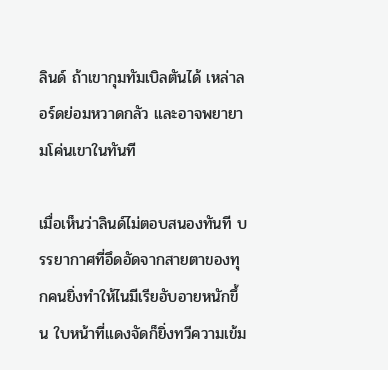ลินด์ ถ้าเขากุมทัมเบิลตันได้ เหล่าลอร์ดย่อมหวาดกลัว และอาจพยายามโค่นเขาในทันที

เมื่อเห็นว่าลินด์ไม่ตอบสนองทันที บรรยากาศที่อึดอัดจากสายตาของทุกคนยิ่งทำให้ไนมีเรียอับอายหนักขึ้น ใบหน้าที่แดงจัดก็ยิ่งทวีความเข้ม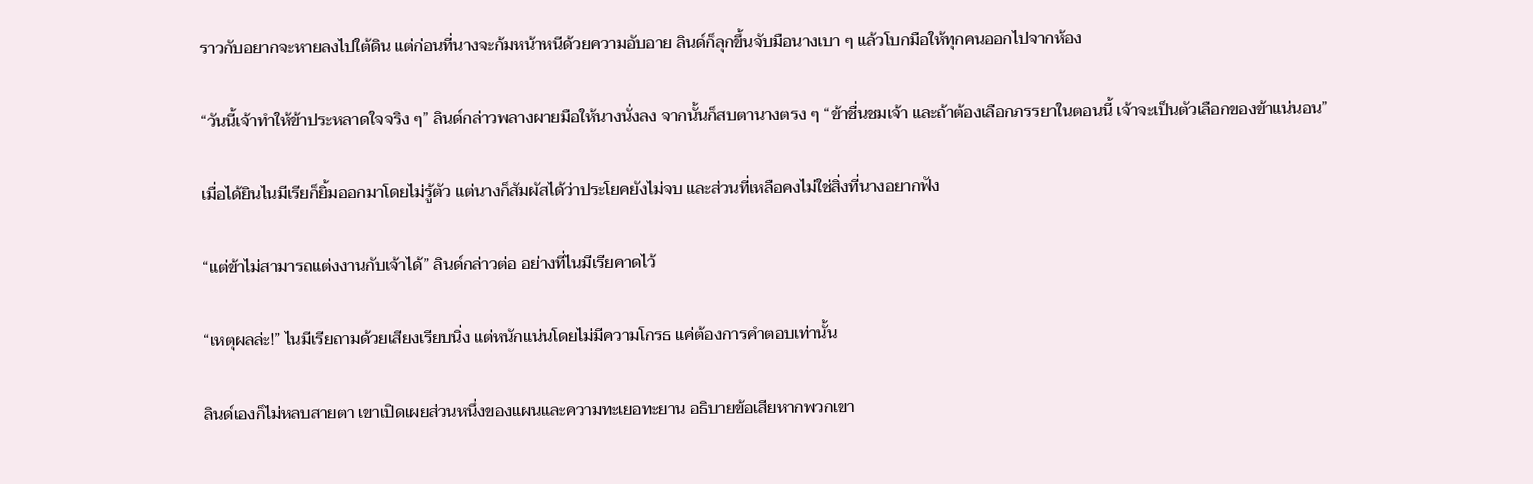ราวกับอยากจะหายลงไปใต้ดิน แต่ก่อนที่นางจะก้มหน้าหนีด้วยความอับอาย ลินด์ก็ลุกขึ้นจับมือนางเบา ๆ แล้วโบกมือให้ทุกคนออกไปจากห้อง

“วันนี้เจ้าทำให้ข้าประหลาดใจจริง ๆ” ลินด์กล่าวพลางผายมือให้นางนั่งลง จากนั้นก็สบตานางตรง ๆ “ข้าชื่นชมเจ้า และถ้าต้องเลือกภรรยาในตอนนี้ เจ้าจะเป็นตัวเลือกของข้าแน่นอน”

เมื่อได้ยินไนมีเรียก็ยิ้มออกมาโดยไม่รู้ตัว แต่นางก็สัมผัสได้ว่าประโยคยังไม่จบ และส่วนที่เหลือคงไม่ใช่สิ่งที่นางอยากฟัง

“แต่ข้าไม่สามารถแต่งงานกับเจ้าได้” ลินด์กล่าวต่อ อย่างที่ไนมีเรียคาดไว้

“เหตุผลล่ะ!” ไนมีเรียถามด้วยเสียงเรียบนิ่ง แต่หนักแน่นโดยไม่มีความโกรธ แค่ต้องการคำตอบเท่านั้น

ลินด์เองก็ไม่หลบสายตา เขาเปิดเผยส่วนหนึ่งของแผนและความทะเยอทะยาน อธิบายข้อเสียหากพวกเขา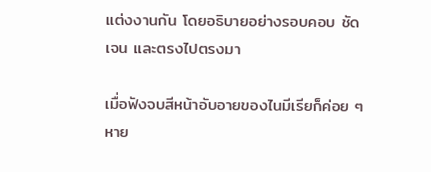แต่งงานกัน โดยอธิบายอย่างรอบคอบ ชัดเจน และตรงไปตรงมา

เมื่อฟังจบสีหน้าอับอายของไนมีเรียก็ค่อย ๆ หาย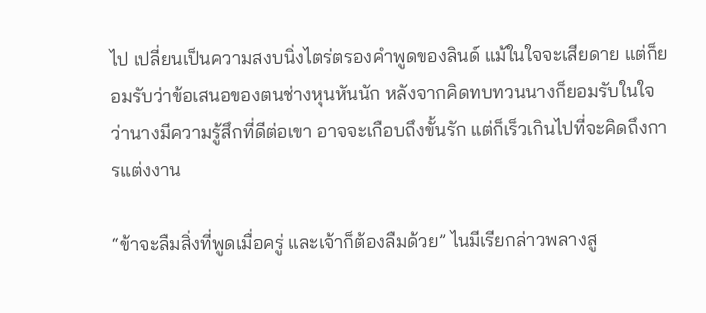ไป เปลี่ยนเป็นความสงบนิ่งไตร่ตรองคำพูดของลินด์ แม้ในใจจะเสียดาย แต่ก็ยอมรับว่าข้อเสนอของตนช่างหุนหันนัก หลังจากคิดทบทวนนางก็ยอมรับในใจว่านางมีความรู้สึกที่ดีต่อเขา อาจจะเกือบถึงขั้นรัก แต่ก็เร็วเกินไปที่จะคิดถึงการแต่งงาน

“ข้าจะลืมสิ่งที่พูดเมื่อครู่ และเจ้าก็ต้องลืมด้วย” ไนมีเรียกล่าวพลางสู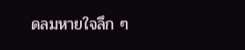ดลมหายใจลึก ๆ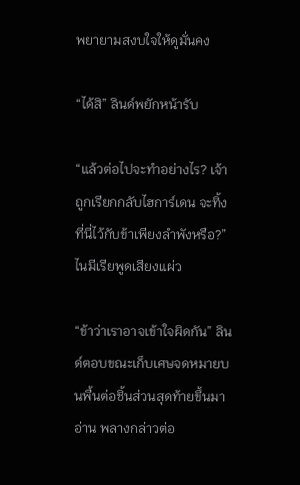พยายามสงบใจให้ดูมั่นคง

“ได้สิ” ลินด์พยักหน้ารับ

“แล้วต่อไปจะทำอย่างไร? เจ้าถูกเรียกกลับไฮการ์เดน จะทิ้งที่นี่ไว้กับข้าเพียงลำพังหรือ?” ไนมีเรียพูดเสียงแผ่ว

“ข้าว่าเราอาจเข้าใจผิดกัน” ลินด์ตอบขณะเก็บเศษจดหมายบนพื้นต่อชิ้นส่วนสุดท้ายขึ้นมาอ่าน พลางกล่าวต่อ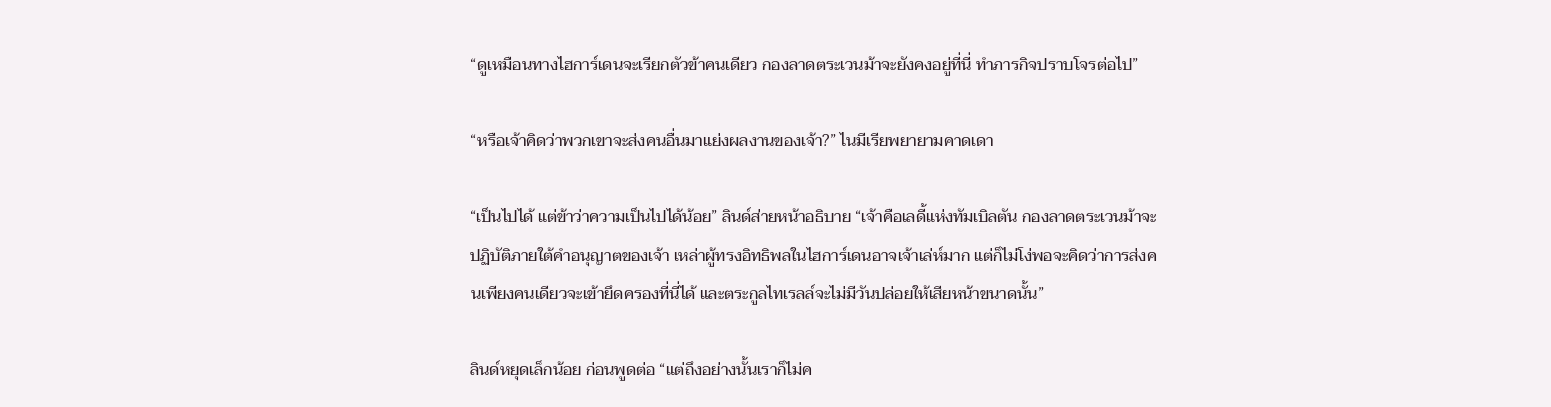“ดูเหมือนทางไฮการ์เดนจะเรียกตัวข้าคนเดียว กองลาดตระเวนม้าจะยังคงอยู่ที่นี่ ทำภารกิจปราบโจรต่อไป”

“หรือเจ้าคิดว่าพวกเขาจะส่งคนอื่นมาแย่งผลงานของเจ้า?” ไนมีเรียพยายามคาดเดา

“เป็นไปได้ แต่ข้าว่าความเป็นไปได้น้อย” ลินด์ส่ายหน้าอธิบาย “เจ้าคือเลดี้แห่งทัมเบิลตัน กองลาดตระเวนม้าจะปฏิบัติภายใต้คำอนุญาตของเจ้า เหล่าผู้ทรงอิทธิพลในไฮการ์เดนอาจเจ้าเล่ห์มาก แต่ก็ไม่โง่พอจะคิดว่าการส่งคนเพียงคนเดียวจะเข้ายึดครองที่นี่ได้ และตระกูลไทเรลล์จะไม่มีวันปล่อยให้เสียหน้าขนาดนั้น”

ลินด์หยุดเล็กน้อย ก่อนพูดต่อ “แต่ถึงอย่างนั้นเราก็ไม่ค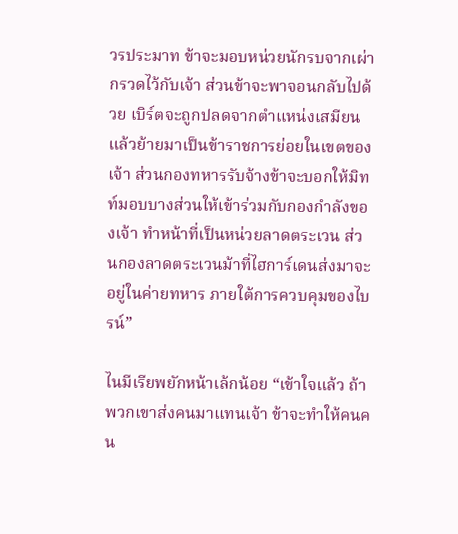วรประมาท ข้าจะมอบหน่วยนักรบจากเผ่ากรวดไว้กับเจ้า ส่วนข้าจะพาจอนกลับไปด้วย เบิร์ตจะถูกปลดจากตำแหน่งเสมียน แล้วย้ายมาเป็นข้าราชการย่อยในเขตของเจ้า ส่วนกองทหารรับจ้างข้าจะบอกให้มิทท์มอบบางส่วนให้เข้าร่วมกับกองกำลังของเจ้า ทำหน้าที่เป็นหน่วยลาดตระเวน ส่วนกองลาดตระเวนม้าที่ไฮการ์เดนส่งมาจะอยู่ในค่ายทหาร ภายใต้การควบคุมของไบรน์”

ไนมีเรียพยักหน้าเล้กน้อย “เข้าใจแล้ว ถ้าพวกเขาส่งคนมาแทนเจ้า ข้าจะทำให้คนคน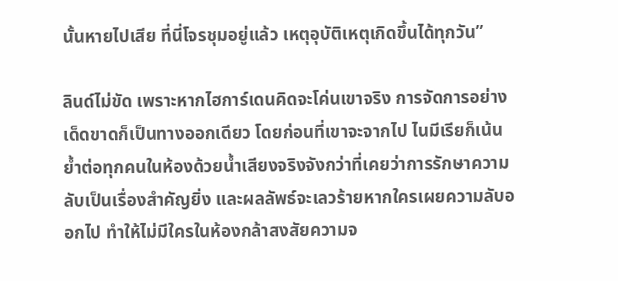นั้นหายไปเสีย ที่นี่โจรชุมอยู่แล้ว เหตุอุบัติเหตุเกิดขึ้นได้ทุกวัน”

ลินด์ไม่ขัด เพราะหากไฮการ์เดนคิดจะโค่นเขาจริง การจัดการอย่างเด็ดขาดก็เป็นทางออกเดียว โดยก่อนที่เขาจะจากไป ไนมีเรียก็เน้นย้ำต่อทุกคนในห้องด้วยน้ำเสียงจริงจังกว่าที่เคยว่าการรักษาความลับเป็นเรื่องสำคัญยิ่ง และผลลัพธ์จะเลวร้ายหากใครเผยความลับออกไป ทำให้ไม่มีใครในห้องกล้าสงสัยความจ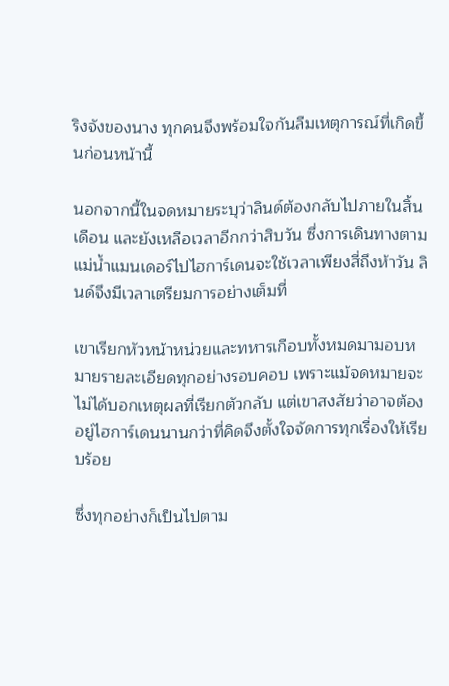ริงจังของนาง ทุกคนจึงพร้อมใจกันลืมเหตุการณ์ที่เกิดขึ้นก่อนหน้านี้

นอกจากนี้ในจดหมายระบุว่าลินด์ต้องกลับไปภายในสิ้นเดือน และยังเหลือเวลาอีกกว่าสิบวัน ซึ่งการเดินทางตามแม่น้ำแมนเดอร์ไปไฮการ์เดนจะใช้เวลาเพียงสี่ถึงห้าวัน ลินด์จึงมีเวลาเตรียมการอย่างเต็มที่

เขาเรียกหัวหน้าหน่วยและทหารเกือบทั้งหมดมามอบหมายรายละเอียดทุกอย่างรอบคอบ เพราะแม้จดหมายจะไม่ได้บอกเหตุผลที่เรียกตัวกลับ แต่เขาสงสัยว่าอาจต้องอยู่ไฮการ์เดนนานกว่าที่คิดจึงตั้งใจจัดการทุกเรื่องให้เรียบร้อย

ซึ่งทุกอย่างก็เป็นไปตาม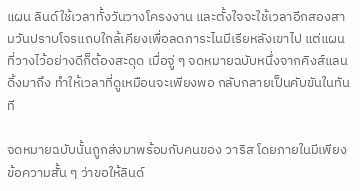แผน ลินด์ใช้เวลาทั้งวันวางโครงงาน และตั้งใจจะใช้เวลาอีกสองสามวันปราบโจรแถบใกล้เคียงเพื่อลดภาระไนมีเรียหลังเขาไป แต่แผนที่วางไว้อย่างดีก็ต้องสะดุด เมื่อจู่ ๆ จดหมายฉบับหนึ่งจากคิงส์แลนดิ้งมาถึง ทำให้เวลาที่ดูเหมือนจะเพียงพอ กลับกลายเป็นคับขันในทันที

จดหมายฉบับนั้นถูกส่งมาพร้อมกับคนของ วาริส โดยภายในมีเพียงข้อความสั้น ๆ ว่าขอให้ลินด์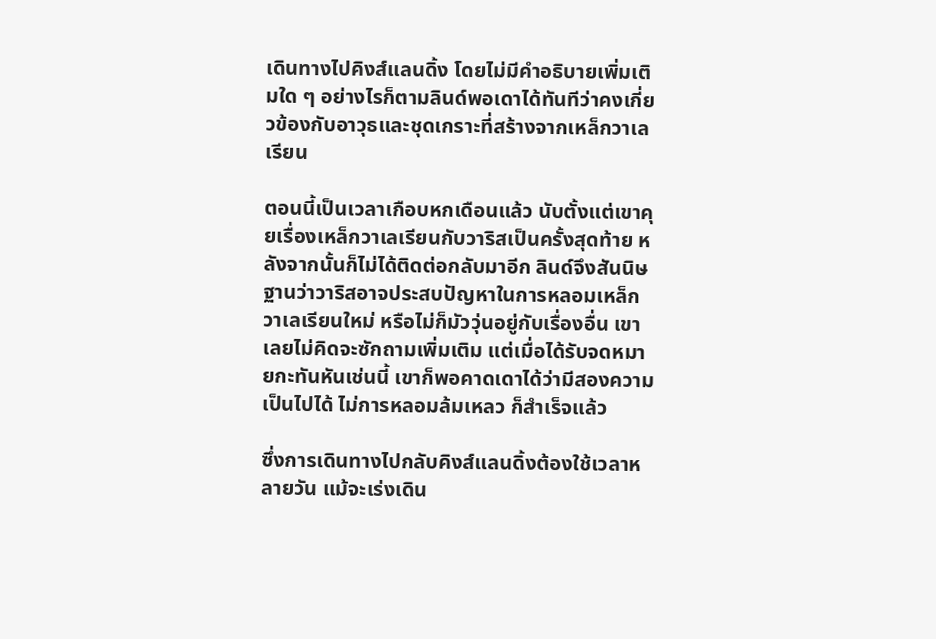เดินทางไปคิงส์แลนดิ้ง โดยไม่มีคำอธิบายเพิ่มเติมใด ๆ อย่างไรก็ตามลินด์พอเดาได้ทันทีว่าคงเกี่ยวข้องกับอาวุธและชุดเกราะที่สร้างจากเหล็กวาเลเรียน

ตอนนี้เป็นเวลาเกือบหกเดือนแล้ว นับตั้งแต่เขาคุยเรื่องเหล็กวาเลเรียนกับวาริสเป็นครั้งสุดท้าย หลังจากนั้นก็ไม่ได้ติดต่อกลับมาอีก ลินด์จึงสันนิษฐานว่าวาริสอาจประสบปัญหาในการหลอมเหล็กวาเลเรียนใหม่ หรือไม่ก็มัววุ่นอยู่กับเรื่องอื่น เขาเลยไม่คิดจะซักถามเพิ่มเติม แต่เมื่อได้รับจดหมายกะทันหันเช่นนี้ เขาก็พอคาดเดาได้ว่ามีสองความเป็นไปได้ ไม่การหลอมล้มเหลว ก็สำเร็จแล้ว

ซึ่งการเดินทางไปกลับคิงส์แลนดิ้งต้องใช้เวลาหลายวัน แม้จะเร่งเดิน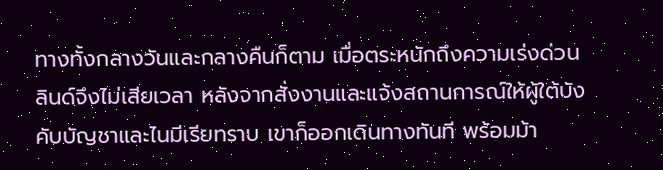ทางทั้งกลางวันและกลางคืนก็ตาม เมื่อตระหนักถึงความเร่งด่วนลินด์จึงไม่เสียเวลา หลังจากสั่งงานและแจ้งสถานการณ์ให้ผู้ใต้บังคับบัญชาและไนมีเรียทราบ เขาก็ออกเดินทางทันที พร้อมม้า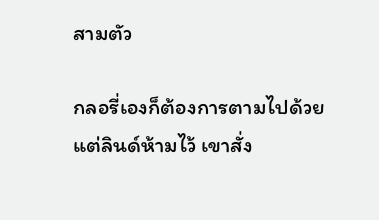สามตัว

กลอรี่เองก็ต้องการตามไปด้วย แต่ลินด์ห้ามไว้ เขาสั่ง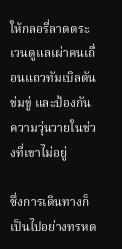ให้กลอรี่ลาดตระเวนดูแลเผ่าคนเถื่อนแถวทัมเบิลตัน ข่มขู่ และป้องกันความวุ่นวายในช่วงที่เขาไม่อยู่

ซึ่งการเดินทางก็เป็นไปอย่างทรหด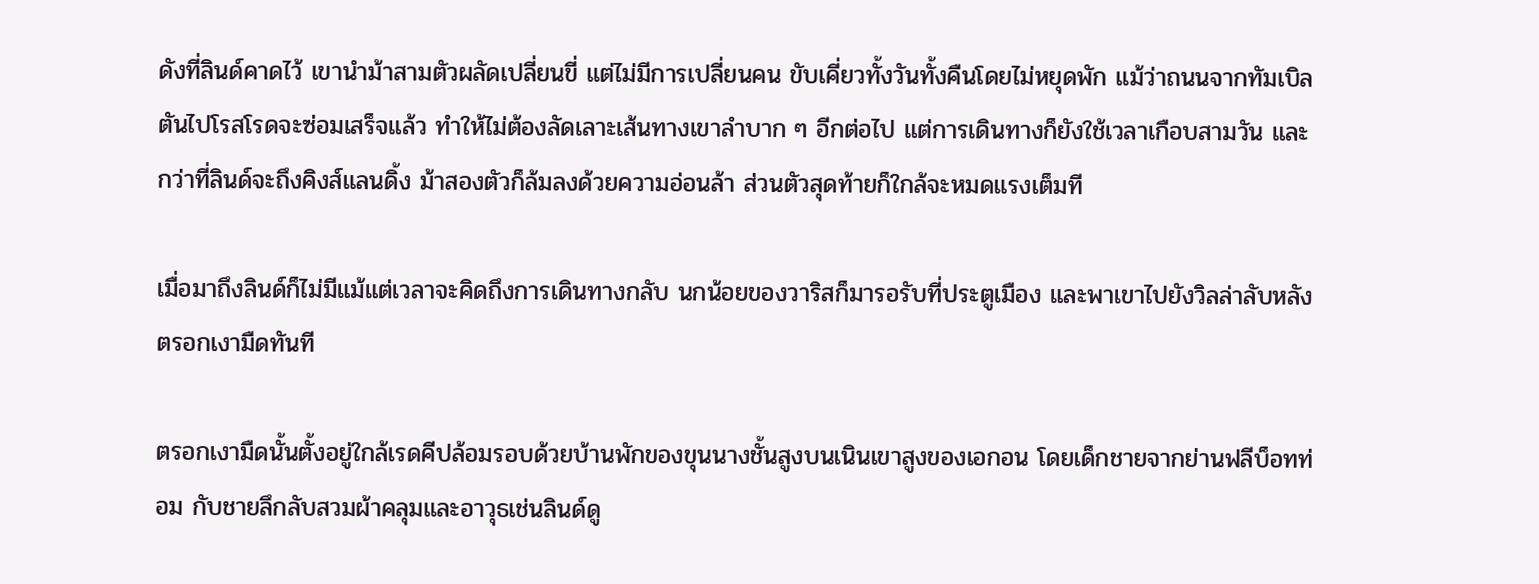ดังที่ลินด์คาดไว้ เขานำม้าสามตัวผลัดเปลี่ยนขี่ แต่ไม่มีการเปลี่ยนคน ขับเคี่ยวทั้งวันทั้งคืนโดยไม่หยุดพัก แม้ว่าถนนจากทัมเบิลตันไปโรสโรดจะซ่อมเสร็จแล้ว ทำให้ไม่ต้องลัดเลาะเส้นทางเขาลำบาก ๆ อีกต่อไป แต่การเดินทางก็ยังใช้เวลาเกือบสามวัน และกว่าที่ลินด์จะถึงคิงส์แลนดิ้ง ม้าสองตัวก็ล้มลงด้วยความอ่อนล้า ส่วนตัวสุดท้ายก็ใกล้จะหมดแรงเต็มที

เมื่อมาถึงลินด์ก็ไม่มีแม้แต่เวลาจะคิดถึงการเดินทางกลับ นกน้อยของวาริสก็มารอรับที่ประตูเมือง และพาเขาไปยังวิลล่าลับหลังตรอกเงามืดทันที

ตรอกเงามืดนั้นตั้งอยู่ใกล้เรดคีปล้อมรอบด้วยบ้านพักของขุนนางชั้นสูงบนเนินเขาสูงของเอกอน โดยเด็กชายจากย่านฟลีบ็อทท่อม กับชายลึกลับสวมผ้าคลุมและอาวุธเช่นลินด์ดู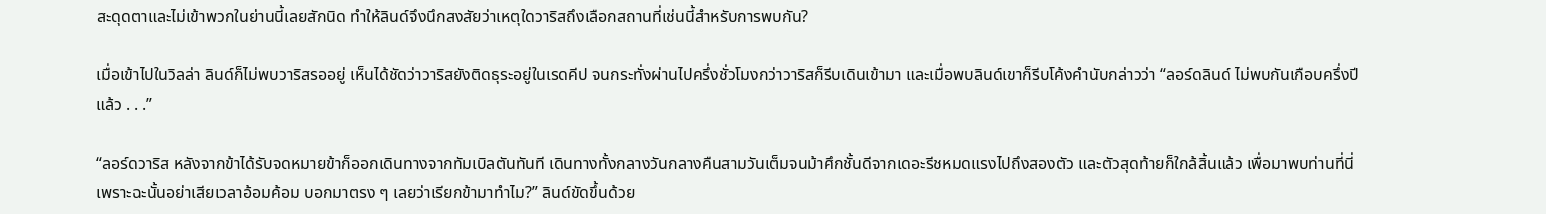สะดุดตาและไม่เข้าพวกในย่านนี้เลยสักนิด ทำให้ลินด์จึงนึกสงสัยว่าเหตุใดวาริสถึงเลือกสถานที่เช่นนี้สำหรับการพบกัน?

เมื่อเข้าไปในวิลล่า ลินด์ก็ไม่พบวาริสรออยู่ เห็นได้ชัดว่าวาริสยังติดธุระอยู่ในเรดคีป จนกระทั่งผ่านไปครึ่งชั่วโมงกว่าวาริสก็รีบเดินเข้ามา และเมื่อพบลินด์เขาก็รีบโค้งคำนับกล่าวว่า “ลอร์ดลินด์ ไม่พบกันเกือบครึ่งปีแล้ว . . .”

“ลอร์ดวาริส หลังจากข้าได้รับจดหมายข้าก็ออกเดินทางจากทัมเบิลตันทันที เดินทางทั้งกลางวันกลางคืนสามวันเต็มจนม้าศึกชั้นดีจากเดอะรีชหมดแรงไปถึงสองตัว และตัวสุดท้ายก็ใกล้สิ้นแล้ว เพื่อมาพบท่านที่นี่ เพราะฉะนั้นอย่าเสียเวลาอ้อมค้อม บอกมาตรง ๆ เลยว่าเรียกข้ามาทำไม?” ลินด์ขัดขึ้นด้วย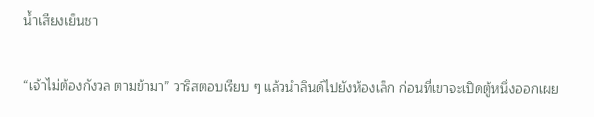น้ำเสียงเย็นชา

“เจ้าไม่ต้องกังวล ตามข้ามา” วาริสตอบเรียบ ๆ แล้วนำลินด์ไปยังห้องเล็ก ก่อนที่เขาจะเปิดตู้หนึ่งออกเผย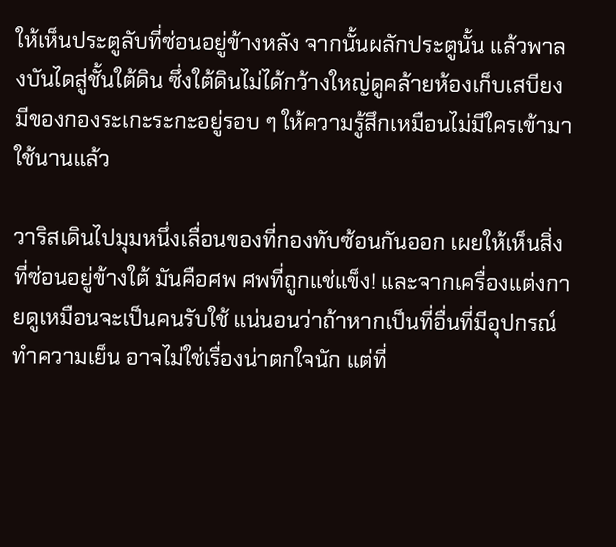ให้เห็นประตูลับที่ซ่อนอยู่ข้างหลัง จากนั้นผลักประตูนั้น แล้วพาลงบันไดสู่ชั้นใต้ดิน ซึ่งใต้ดินไม่ได้กว้างใหญ่ดูคล้ายห้องเก็บเสบียง มีของกองระเกะระกะอยู่รอบ ๆ ให้ความรู้สึกเหมือนไม่มีใครเข้ามาใช้นานแล้ว

วาริสเดินไปมุมหนึ่งเลื่อนของที่กองทับซ้อนกันออก เผยให้เห็นสิ่งที่ซ่อนอยู่ข้างใต้ มันคือศพ ศพที่ถูกแช่แข็ง! และจากเครื่องแต่งกายดูเหมือนจะเป็นคนรับใช้ แน่นอนว่าถ้าหากเป็นที่อื่นที่มีอุปกรณ์ทำความเย็น อาจไม่ใช่เรื่องน่าตกใจนัก แต่ที่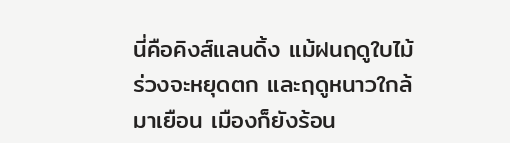นี่คือคิงส์แลนดิ้ง แม้ฝนฤดูใบไม้ร่วงจะหยุดตก และฤดูหนาวใกล้มาเยือน เมืองก็ยังร้อน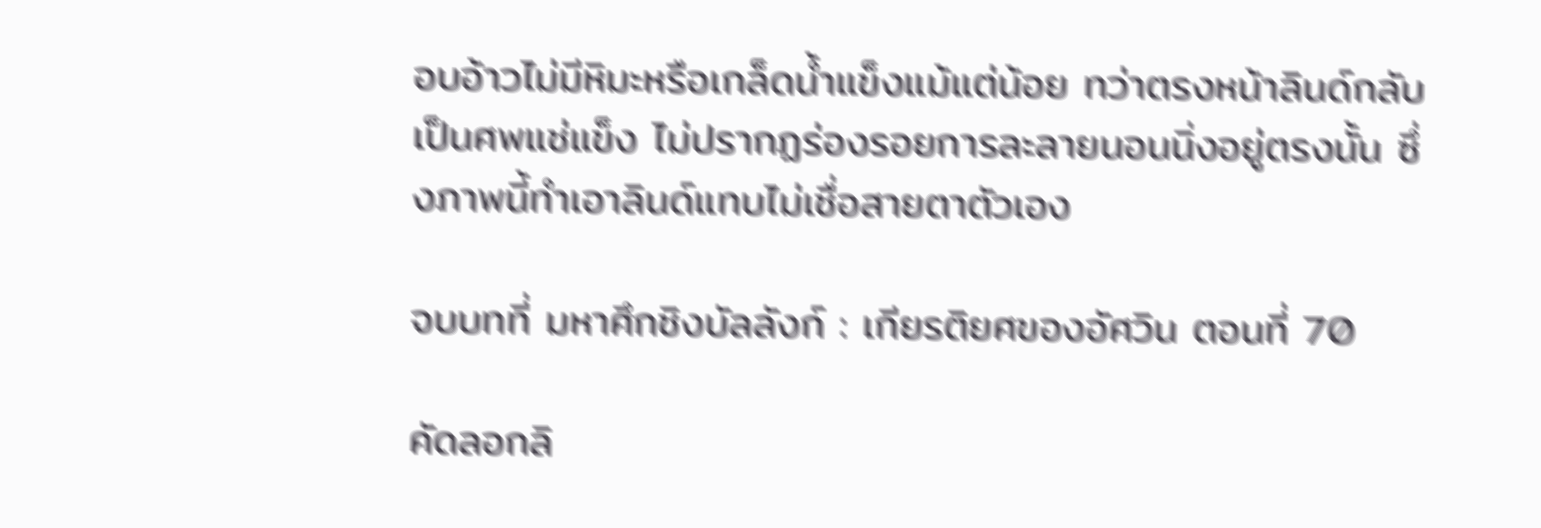อบอ้าวไม่มีหิมะหรือเกล็ดน้ำแข็งแม้แต่น้อย ทว่าตรงหน้าลินด์กลับเป็นศพแช่แข็ง ไม่ปรากฏร่องรอยการละลายนอนนิ่งอยู่ตรงนั้น ซึ่งภาพนี้ทำเอาลินด์แทบไม่เชื่อสายตาตัวเอง

จบบทที่ มหาศึกชิงบัลลังก์ : เกียรติยศของอัศวิน ตอนที่ 70

คัดลอกลิ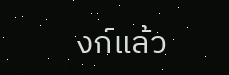งก์แล้ว